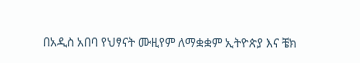በአዲስ አበባ የህፃናት ሙዚየም ለማቋቋም ኢትዮጵያ እና ቼክ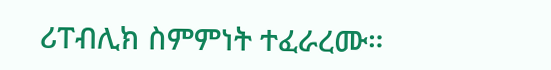ሪፐብሊክ ስምምነት ተፈራረሙ።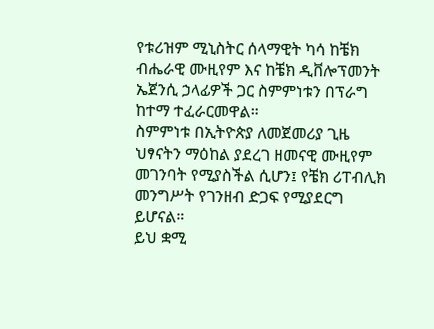የቱሪዝም ሚኒስትር ሰላማዊት ካሳ ከቼክ ብሔራዊ ሙዚየም እና ከቼክ ዲቨሎፕመንት ኤጀንሲ ኃላፊዎች ጋር ስምምነቱን በፕራግ ከተማ ተፈራርመዋል።
ስምምነቱ በኢትዮጵያ ለመጀመሪያ ጊዜ ህፃናትን ማዕከል ያደረገ ዘመናዊ ሙዚየም መገንባት የሚያስችል ሲሆን፤ የቼክ ሪፐብሊክ መንግሥት የገንዘብ ድጋፍ የሚያደርግ ይሆናል።
ይህ ቋሚ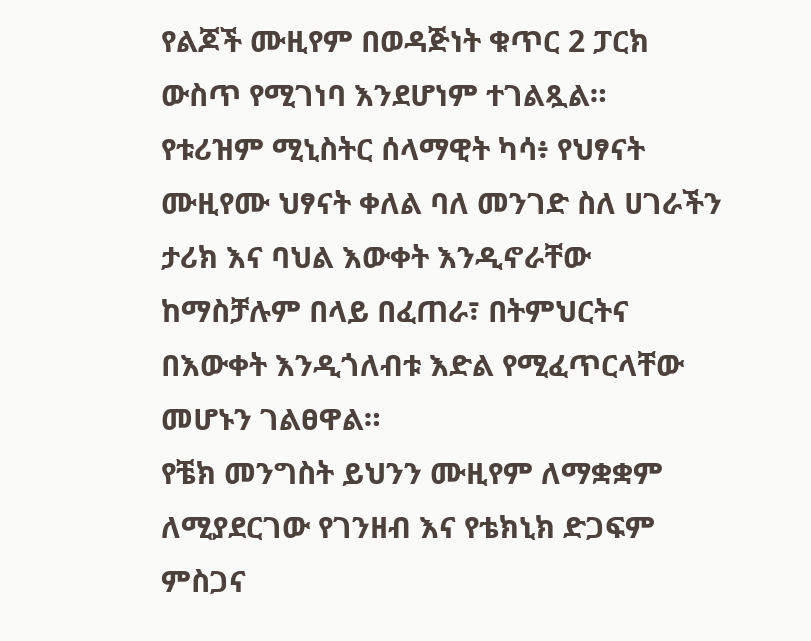የልጆች ሙዚየም በወዳጅነት ቁጥር 2 ፓርክ ውስጥ የሚገነባ እንደሆነም ተገልጿል።
የቱሪዝም ሚኒስትር ሰላማዊት ካሳ፥ የህፃናት ሙዚየሙ ህፃናት ቀለል ባለ መንገድ ስለ ሀገራችን ታሪክ እና ባህል እውቀት እንዲኖራቸው ከማስቻሉም በላይ በፈጠራ፣ በትምህርትና በእውቀት እንዲጎለብቱ እድል የሚፈጥርላቸው መሆኑን ገልፀዋል።
የቼክ መንግስት ይህንን ሙዚየም ለማቋቋም ለሚያደርገው የገንዘብ እና የቴክኒክ ድጋፍም ምስጋና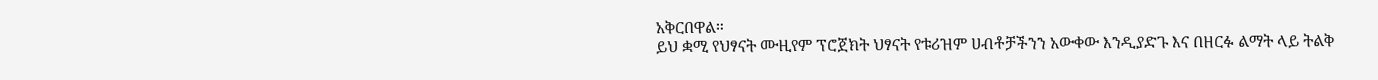አቅርበዋል።
ይህ ቋሚ የህፃናት ሙዚየም ፕሮጀክት ህፃናት የቱሪዝም ሀብቶቻችንን አውቀው እንዲያድጉ እና በዘርፉ ልማት ላይ ትልቅ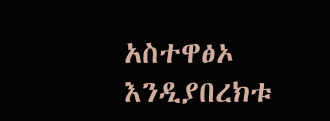አስተዋፅኦ እንዲያበረክቱ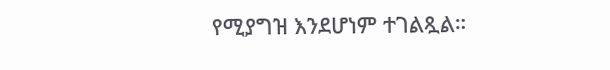የሚያግዝ እንደሆነም ተገልጿል።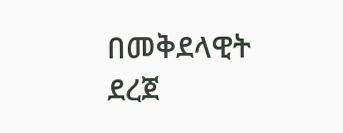በመቅደላዊት ደረጀ